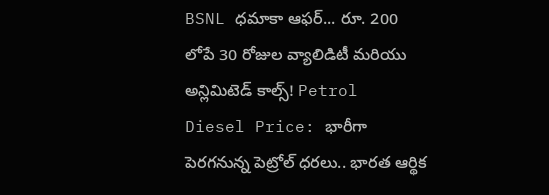BSNL ధమాకా ఆఫర్... రూ. 200 లోపే 30 రోజుల వ్యాలిడిటీ మరియు అన్లిమిటెడ్ కాల్స్! Petrol Diesel Price: భారీగా పెరగనున్న పెట్రోల్ ధరలు.. భారత ఆర్థిక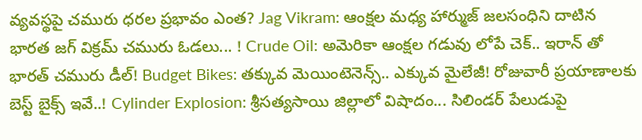వ్యవస్థపై చమురు ధరల ప్రభావం ఎంత? Jag Vikram: ఆంక్షల మధ్య హార్ముజ్ జలసంధిని దాటిన భారత జగ్ విక్రమ్ చమురు ఓడలు... ! Crude Oil: అమెరికా ఆంక్షల గడువు లోపే చెక్.. ఇరాన్ తో భారత్ చమురు డీల్! Budget Bikes: తక్కువ మెయింటెనెన్స్.. ఎక్కువ మైలేజీ! రోజువారీ ప్రయాణాలకు బెస్ట్ బైక్స్ ఇవే..! Cylinder Explosion: శ్రీసత్యసాయి జిల్లాలో విషాదం... సిలిండర్ పేలుడుపై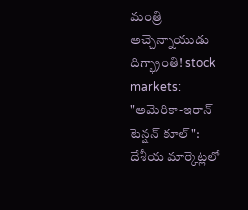మంత్రి అచ్చెన్నాయుడు దిగ్భ్రాంతి! stock markets: "అమెరికా-ఇరాన్ టెన్షన్ కూల్": దేశీయ మార్కెట్లలో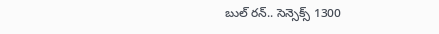బుల్ రన్.. సెన్సెక్స్ 1300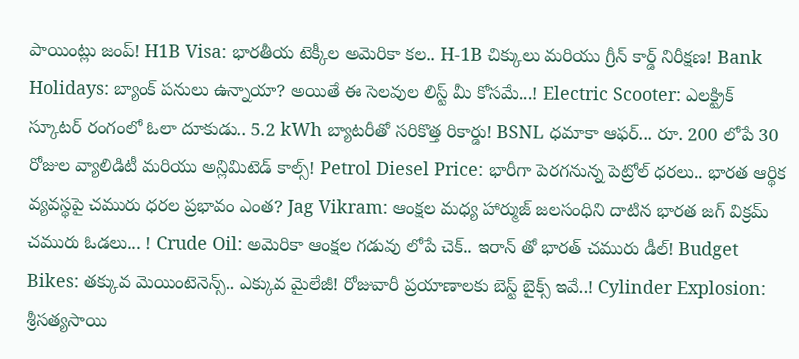పాయింట్లు జంప్! H1B Visa: భారతీయ టెక్కీల అమెరికా కల.. H-1B చిక్కులు మరియు గ్రీన్ కార్డ్ నిరీక్షణ! Bank Holidays: బ్యాంక్ పనులు ఉన్నాయా? అయితే ఈ సెలవుల లిస్ట్ మీ కోసమే...! Electric Scooter: ఎలక్ట్రిక్ స్కూటర్ రంగంలో ఓలా దూకుడు.. 5.2 kWh బ్యాటరీతో సరికొత్త రికార్డు! BSNL ధమాకా ఆఫర్... రూ. 200 లోపే 30 రోజుల వ్యాలిడిటీ మరియు అన్లిమిటెడ్ కాల్స్! Petrol Diesel Price: భారీగా పెరగనున్న పెట్రోల్ ధరలు.. భారత ఆర్థిక వ్యవస్థపై చమురు ధరల ప్రభావం ఎంత? Jag Vikram: ఆంక్షల మధ్య హార్ముజ్ జలసంధిని దాటిన భారత జగ్ విక్రమ్ చమురు ఓడలు... ! Crude Oil: అమెరికా ఆంక్షల గడువు లోపే చెక్.. ఇరాన్ తో భారత్ చమురు డీల్! Budget Bikes: తక్కువ మెయింటెనెన్స్.. ఎక్కువ మైలేజీ! రోజువారీ ప్రయాణాలకు బెస్ట్ బైక్స్ ఇవే..! Cylinder Explosion: శ్రీసత్యసాయి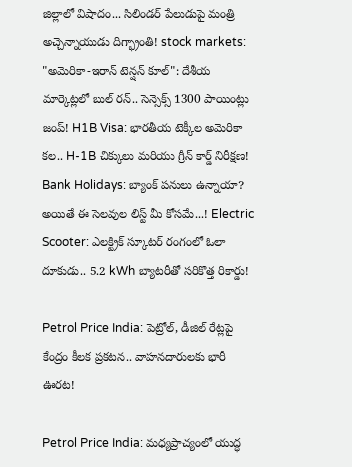జిల్లాలో విషాదం... సిలిండర్ పేలుడుపై మంత్రి అచ్చెన్నాయుడు దిగ్భ్రాంతి! stock markets: "అమెరికా-ఇరాన్ టెన్షన్ కూల్": దేశీయ మార్కెట్లలో బుల్ రన్.. సెన్సెక్స్ 1300 పాయింట్లు జంప్! H1B Visa: భారతీయ టెక్కీల అమెరికా కల.. H-1B చిక్కులు మరియు గ్రీన్ కార్డ్ నిరీక్షణ! Bank Holidays: బ్యాంక్ పనులు ఉన్నాయా? అయితే ఈ సెలవుల లిస్ట్ మీ కోసమే...! Electric Scooter: ఎలక్ట్రిక్ స్కూటర్ రంగంలో ఓలా దూకుడు.. 5.2 kWh బ్యాటరీతో సరికొత్త రికార్డు!

Petrol Price India: పెట్రోల్, డీజిల్ రేట్లపై కేంద్రం కీలక ప్రకటన.. వాహనదారులకు భారీ ఊరట!

Petrol Price India: మధ్యప్రాచ్యంలో యుద్ధ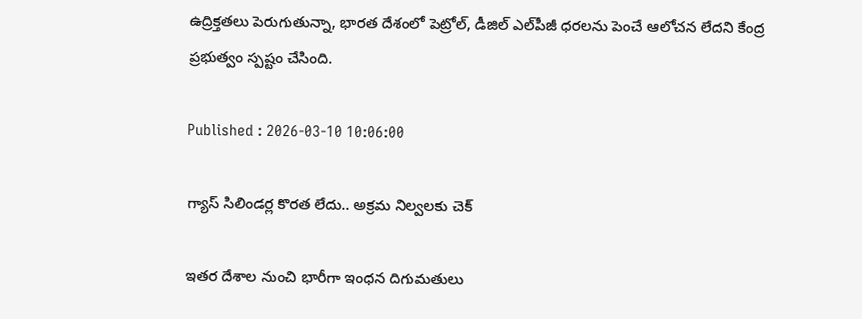ఉద్రిక్తతలు పెరుగుతున్నా, భారత దేశంలో పెట్రోల్, డీజిల్ ఎల్‌పీజీ ధరలను పెంచే ఆలోచన లేదని కేంద్ర ప్రభుత్వం స్పష్టం చేసింది.

Published : 2026-03-10 10:06:00

గ్యాస్ సిలిండర్ల కొరత లేదు.. అక్రమ నిల్వలకు చెక్

ఇతర దేశాల నుంచి భారీగా ఇంధన దిగుమతులు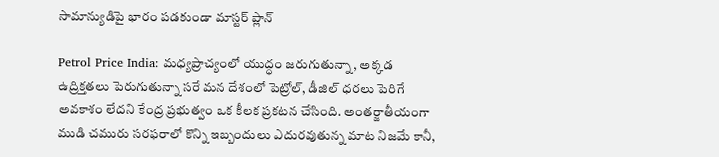సామాన్యుడిపై భారం పడకుండా మాస్టర్ ప్లాన్

Petrol Price India: మధ్యప్రాచ్యంలో యుద్ధం జరుగుతున్నా, అక్కడ ఉద్రిక్తతలు పెరుగుతున్నా సరే మన దేశంలో పెట్రోల్, డీజిల్ ధరలు పెరిగే అవకాశం లేదని కేంద్ర ప్రభుత్వం ఒక కీలక ప్రకటన చేసింది. అంతర్జాతీయంగా ముడి చమురు సరఫరాలో కొన్ని ఇబ్బందులు ఎదురవుతున్న మాట నిజమే కానీ,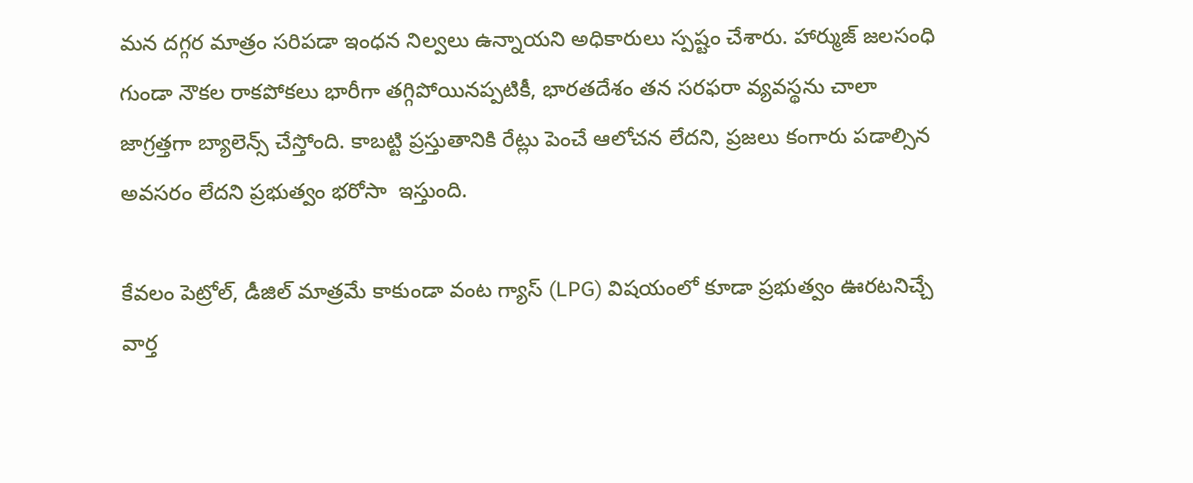మన దగ్గర మాత్రం సరిపడా ఇంధన నిల్వలు ఉన్నాయని అధికారులు స్పష్టం చేశారు. హార్ముజ్ జలసంధి గుండా నౌకల రాకపోకలు భారీగా తగ్గిపోయినప్పటికీ, భారతదేశం తన సరఫరా వ్యవస్థను చాలా జాగ్రత్తగా బ్యాలెన్స్ చేస్తోంది. కాబట్టి ప్రస్తుతానికి రేట్లు పెంచే ఆలోచన లేదని, ప్రజలు కంగారు పడాల్సిన అవసరం లేదని ప్రభుత్వం భరోసా  ఇస్తుంది.

కేవలం పెట్రోల్, డీజిల్ మాత్రమే కాకుండా వంట గ్యాస్ (LPG) విషయంలో కూడా ప్రభుత్వం ఊరటనిచ్చే వార్త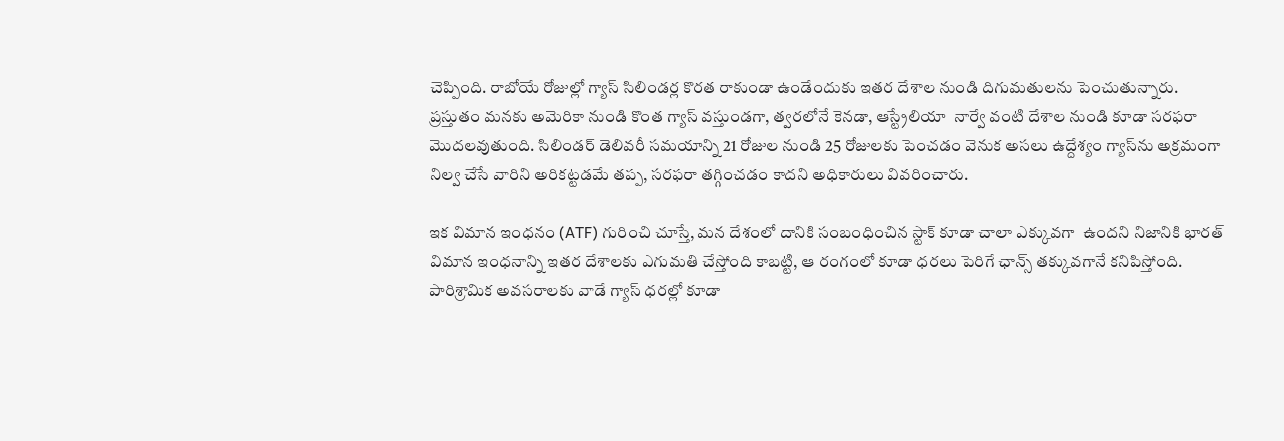చెప్పింది. రాబోయే రోజుల్లో గ్యాస్ సిలిండర్ల కొరత రాకుండా ఉండేందుకు ఇతర దేశాల నుండి దిగుమతులను పెంచుతున్నారు. ప్రస్తుతం మనకు అమెరికా నుండి కొంత గ్యాస్ వస్తుండగా, త్వరలోనే కెనడా, ఆస్ట్రేలియా  నార్వే వంటి దేశాల నుండి కూడా సరఫరా మొదలవుతుంది. సిలిండర్ డెలివరీ సమయాన్ని 21 రోజుల నుండి 25 రోజులకు పెంచడం వెనుక అసలు ఉద్దేశ్యం గ్యాస్‌ను అక్రమంగా నిల్వ చేసే వారిని అరికట్టడమే తప్ప, సరఫరా తగ్గించడం కాదని అధికారులు వివరించారు.

ఇక విమాన ఇంధనం (ATF) గురించి చూస్తే, మన దేశంలో దానికి సంబంధించిన స్టాక్ కూడా చాలా ఎక్కువగా  ఉందని నిజానికి భారత్ విమాన ఇంధనాన్ని ఇతర దేశాలకు ఎగుమతి చేస్తోంది కాబట్టి, ఆ రంగంలో కూడా ధరలు పెరిగే ఛాన్స్ తక్కువగానే కనిపిస్తోంది. పారిశ్రామిక అవసరాలకు వాడే గ్యాస్ ధరల్లో కూడా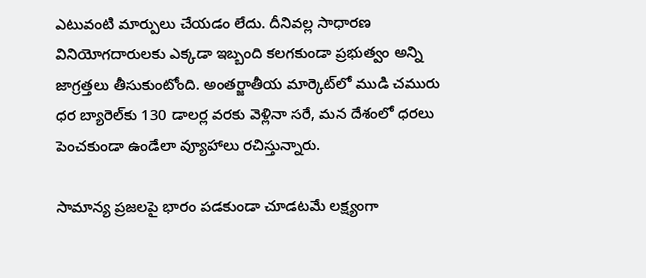ఎటువంటి మార్పులు చేయడం లేదు. దీనివల్ల సాధారణ వినియోగదారులకు ఎక్కడా ఇబ్బంది కలగకుండా ప్రభుత్వం అన్ని జాగ్రత్తలు తీసుకుంటోంది. అంతర్జాతీయ మార్కెట్‌లో ముడి చమురు ధర బ్యారెల్‌కు 130 డాలర్ల వరకు వెళ్లినా సరే, మన దేశంలో ధరలు పెంచకుండా ఉండేలా వ్యూహాలు రచిస్తున్నారు.

సామాన్య ప్రజలపై భారం పడకుండా చూడటమే లక్ష్యంగా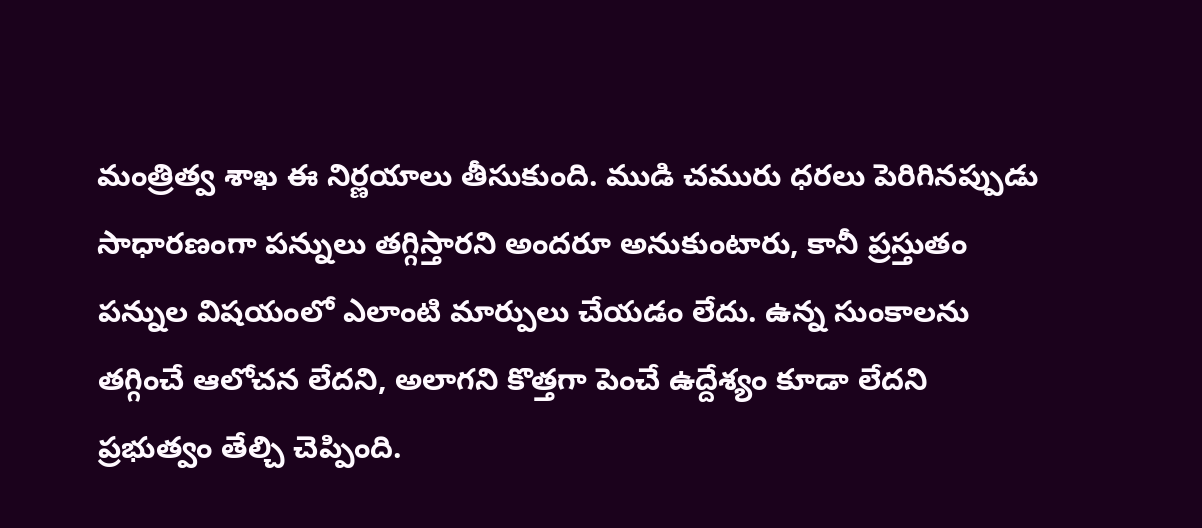మంత్రిత్వ శాఖ ఈ నిర్ణయాలు తీసుకుంది. ముడి చమురు ధరలు పెరిగినప్పుడు సాధారణంగా పన్నులు తగ్గిస్తారని అందరూ అనుకుంటారు, కానీ ప్రస్తుతం పన్నుల విషయంలో ఎలాంటి మార్పులు చేయడం లేదు. ఉన్న సుంకాలను తగ్గించే ఆలోచన లేదని, అలాగని కొత్తగా పెంచే ఉద్దేశ్యం కూడా లేదని ప్రభుత్వం తేల్చి చెప్పింది.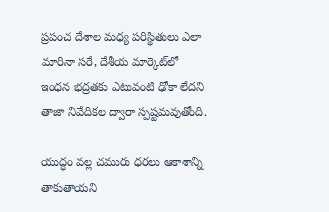ప్రపంచ దేశాల మధ్య పరిస్థితులు ఎలా మారినా సరే, దేశీయ మార్కెట్‌లో ఇంధన భద్రతకు ఎటువంటి ఢోకా లేదని తాజా నివేదికల ద్వారా స్పష్టమవుతోంది.

యుద్ధం వల్ల చమురు ధరలు ఆకాశాన్ని తాకుతాయని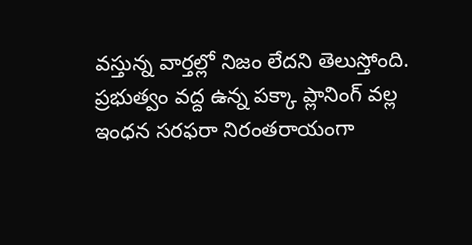వస్తున్న వార్తల్లో నిజం లేదని తెలుస్తోంది. ప్రభుత్వం వద్ద ఉన్న పక్కా ప్లానింగ్ వల్ల ఇంధన సరఫరా నిరంతరాయంగా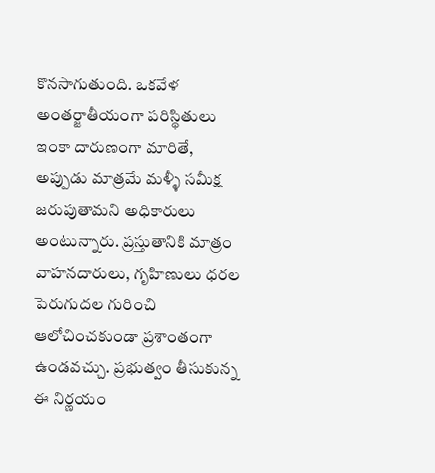కొనసాగుతుంది. ఒకవేళ అంతర్జాతీయంగా పరిస్థితులు ఇంకా దారుణంగా మారితే, అప్పుడు మాత్రమే మళ్ళీ సమీక్ష జరుపుతామని అధికారులు అంటున్నారు. ప్రస్తుతానికి మాత్రం వాహనదారులు, గృహిణులు ధరల పెరుగుదల గురించి ఆలోచించకుండా ప్రశాంతంగా ఉండవచ్చు. ప్రభుత్వం తీసుకున్న ఈ నిర్ణయం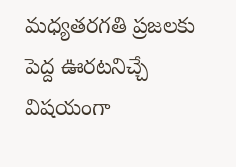మధ్యతరగతి ప్రజలకు పెద్ద ఊరటనిచ్చే  విషయంగా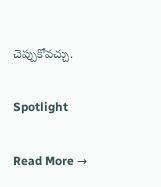చెప్పుకోవచ్చు.

Spotlight

Read More →